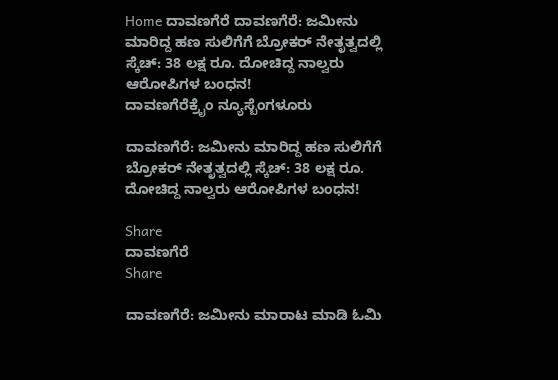Home ದಾವಣಗೆರೆ ದಾವಣಗೆರೆ: ಜಮೀನು ಮಾರಿದ್ದ ಹಣ ಸುಲಿಗೆಗೆ ಬ್ರೋಕರ್ ನೇತೃತ್ವದಲ್ಲಿ ಸ್ಕೆಚ್: 38 ಲಕ್ಷ ರೂ. ದೋಚಿದ್ದ ನಾಲ್ವರು ಆರೋಪಿಗಳ ಬಂಧನ!
ದಾವಣಗೆರೆಕ್ರೈಂ ನ್ಯೂಸ್ಬೆಂಗಳೂರು

ದಾವಣಗೆರೆ: ಜಮೀನು ಮಾರಿದ್ದ ಹಣ ಸುಲಿಗೆಗೆ ಬ್ರೋಕರ್ ನೇತೃತ್ವದಲ್ಲಿ ಸ್ಕೆಚ್: 38 ಲಕ್ಷ ರೂ. ದೋಚಿದ್ದ ನಾಲ್ವರು ಆರೋಪಿಗಳ ಬಂಧನ!

Share
ದಾವಣಗೆರೆ
Share

ದಾವಣಗೆರೆ: ಜಮೀನು ಮಾರಾಟ ಮಾಡಿ ಓಮಿ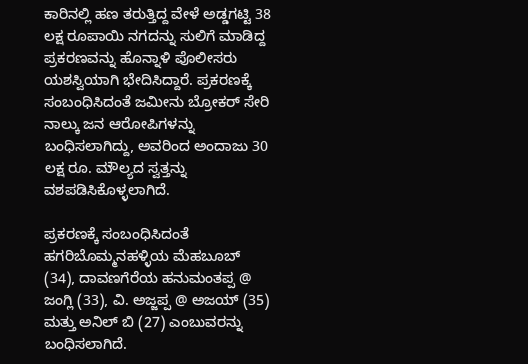ಕಾರಿನಲ್ಲಿ ಹಣ ತರುತ್ತಿದ್ದ ವೇಳೆ ಅಡ್ಡಗಟ್ಟಿ 38 ಲಕ್ಷ ರೂಪಾಯಿ ನಗದನ್ನು ಸುಲಿಗೆ ಮಾಡಿದ್ದ ಪ್ರಕರಣವನ್ನು ಹೊನ್ನಾಳಿ ಪೊಲೀಸರು ಯಶಸ್ವಿಯಾಗಿ ಭೇದಿಸಿದ್ದಾರೆ. ಪ್ರಕರಣಕ್ಕೆ ಸಂಬಂಧಿಸಿದಂತೆ ಜಮೀನು ಬ್ರೋಕರ್ ಸೇರಿ ನಾಲ್ಕು ಜನ ಆರೋಪಿಗಳನ್ನು ಬಂಧಿಸಲಾಗಿದ್ದು, ಅವರಿಂದ ಅಂದಾಜು 30 ಲಕ್ಷ ರೂ. ಮೌಲ್ಯದ ಸ್ವತ್ತನ್ನು ವಶಪಡಿಸಿಕೊಳ್ಳಲಾಗಿದೆ.

ಪ್ರಕರಣಕ್ಕೆ ಸಂಬಂಧಿಸಿದಂತೆ ಹಗರಿಬೊಮ್ಮನಹಳ್ಳಿಯ ಮೆಹಬೂಬ್ (34), ದಾವಣಗೆರೆಯ ಹನುಮಂತಪ್ಪ @ ಜಂಗ್ಲಿ (33), ವಿ. ಅಜ್ಜಪ್ಪ @ ಅಜಯ್ (35) ಮತ್ತು ಅನಿಲ್ ಬಿ (27) ಎಂಬುವರನ್ನು ಬಂಧಿಸಲಾಗಿದೆ.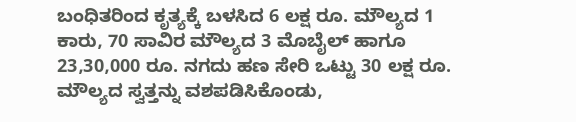ಬಂಧಿತರಿಂದ ಕೃತ್ಯಕ್ಕೆ ಬಳಸಿದ 6 ಲಕ್ಷ ರೂ. ಮೌಲ್ಯದ 1 ಕಾರು, 70 ಸಾವಿರ ಮೌಲ್ಯದ 3 ಮೊಬೈಲ್ ಹಾಗೂ 23,30,000 ರೂ. ನಗದು ಹಣ ಸೇರಿ ಒಟ್ಟು 30 ಲಕ್ಷ ರೂ. ಮೌಲ್ಯದ ಸ್ವತ್ತನ್ನು ವಶಪಡಿಸಿಕೊಂಡು,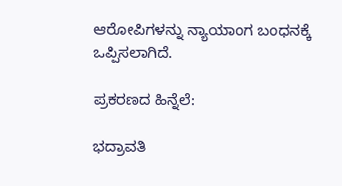ಆರೋಪಿಗಳನ್ನು ನ್ಯಾಯಾಂಗ ಬಂಧನಕ್ಕೆ ಒಪ್ಪಿಸಲಾಗಿದೆ.

ಪ್ರಕರಣದ ಹಿನ್ನೆಲೆ:

ಭದ್ರಾವತಿ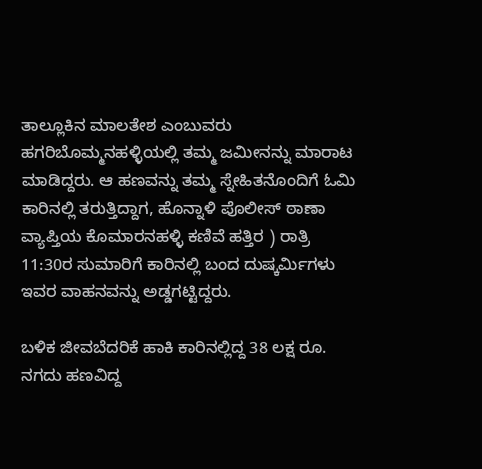ತಾಲ್ಲೂಕಿನ ಮಾಲತೇಶ ಎಂಬುವರು ಹಗರಿಬೊಮ್ಮನಹಳ್ಳಿಯಲ್ಲಿ ತಮ್ಮ ಜಮೀನನ್ನು ಮಾರಾಟ ಮಾಡಿದ್ದರು. ಆ ಹಣವನ್ನು ತಮ್ಮ ಸ್ನೇಹಿತನೊಂದಿಗೆ ಓಮಿ ಕಾರಿನಲ್ಲಿ ತರುತ್ತಿದ್ದಾಗ, ಹೊನ್ನಾಳಿ ಪೊಲೀಸ್ ಠಾಣಾ ವ್ಯಾಪ್ತಿಯ ಕೊಮಾರನಹಳ್ಳಿ ಕಣಿವೆ ಹತ್ತಿರ ) ರಾತ್ರಿ 11:30ರ ಸುಮಾರಿಗೆ ಕಾರಿನಲ್ಲಿ ಬಂದ ದುಷ್ಕರ್ಮಿಗಳು ಇವರ ವಾಹನವನ್ನು ಅಡ್ಡಗಟ್ಟಿದ್ದರು.

ಬಳಿಕ ಜೀವಬೆದರಿಕೆ ಹಾಕಿ ಕಾರಿನಲ್ಲಿದ್ದ 38 ಲಕ್ಷ ರೂ. ನಗದು ಹಣವಿದ್ದ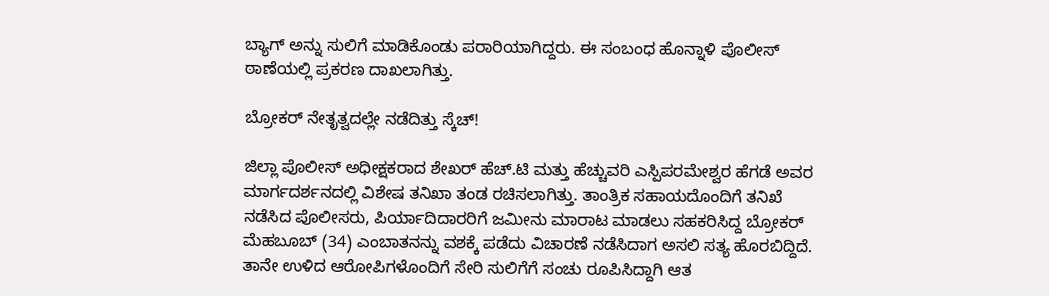ಬ್ಯಾಗ್ ಅನ್ನು ಸುಲಿಗೆ ಮಾಡಿಕೊಂಡು ಪರಾರಿಯಾಗಿದ್ದರು. ಈ ಸಂಬಂಧ ಹೊನ್ನಾಳಿ ಪೊಲೀಸ್ ಠಾಣೆಯಲ್ಲಿ ಪ್ರಕರಣ ದಾಖಲಾಗಿತ್ತು.

ಬ್ರೋಕರ್ ನೇತೃತ್ವದಲ್ಲೇ ನಡೆದಿತ್ತು ಸ್ಕೆಚ್!

ಜಿಲ್ಲಾ ಪೊಲೀಸ್ ಅಧೀಕ್ಷಕರಾದ ಶೇಖರ್ ಹೆಚ್.ಟಿ ಮತ್ತು ಹೆಚ್ಚುವರಿ ಎಸ್ಪಿಪರಮೇಶ್ವರ ಹೆಗಡೆ ಅವರ ಮಾರ್ಗದರ್ಶನದಲ್ಲಿ ವಿಶೇಷ ತನಿಖಾ ತಂಡ ರಚಿಸಲಾಗಿತ್ತು. ತಾಂತ್ರಿಕ ಸಹಾಯದೊಂದಿಗೆ ತನಿಖೆ ನಡೆಸಿದ ಪೊಲೀಸರು, ಪಿರ್ಯಾದಿದಾರರಿಗೆ ಜಮೀನು ಮಾರಾಟ ಮಾಡಲು ಸಹಕರಿಸಿದ್ದ ಬ್ರೋಕರ್ ಮೆಹಬೂಬ್ (34) ಎಂಬಾತನನ್ನು ವಶಕ್ಕೆ ಪಡೆದು ವಿಚಾರಣೆ ನಡೆಸಿದಾಗ ಅಸಲಿ ಸತ್ಯ ಹೊರಬಿದ್ದಿದೆ. ತಾನೇ ಉಳಿದ ಆರೋಪಿಗಳೊಂದಿಗೆ ಸೇರಿ ಸುಲಿಗೆಗೆ ಸಂಚು ರೂಪಿಸಿದ್ದಾಗಿ ಆತ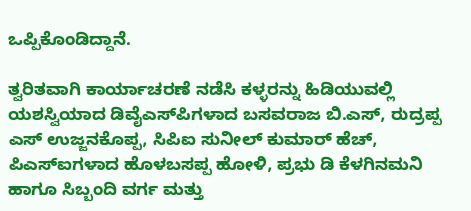ಒಪ್ಪಿಕೊಂಡಿದ್ದಾನೆ.

ತ್ವರಿತವಾಗಿ ಕಾರ್ಯಾಚರಣೆ ನಡೆಸಿ ಕಳ್ಳರನ್ನು ಹಿಡಿಯುವಲ್ಲಿ ಯಶಸ್ವಿಯಾದ ಡಿವೈಎಸ್‌ಪಿಗಳಾದ ಬಸವರಾಜ ಬಿ.ಎಸ್, ರುದ್ರಪ್ಪ ಎಸ್ ಉಜ್ಜನಕೊಪ್ಪ, ಸಿಪಿಐ ಸುನೀಲ್ ಕುಮಾರ್ ಹೆಚ್, ಪಿಎಸ್‌ಐಗಳಾದ ಹೊಳಬಸಪ್ಪ ಹೋಳಿ, ಪ್ರಭು ಡಿ ಕೆಳಗಿನಮನಿ ಹಾಗೂ ಸಿಬ್ಬಂದಿ ವರ್ಗ ಮತ್ತು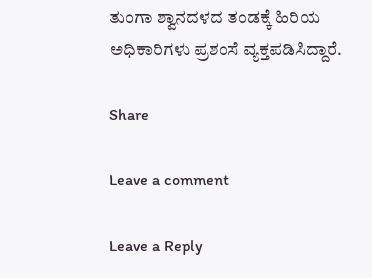ತುಂಗಾ ಶ್ವಾನದಳದ ತಂಡಕ್ಕೆ ಹಿರಿಯ ಅಧಿಕಾರಿಗಳು ಪ್ರಶಂಸೆ ವ್ಯಕ್ತಪಡಿಸಿದ್ದಾರೆ.

Share

Leave a comment

Leave a Reply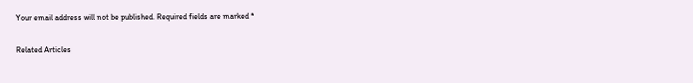Your email address will not be published. Required fields are marked *

Related Articles